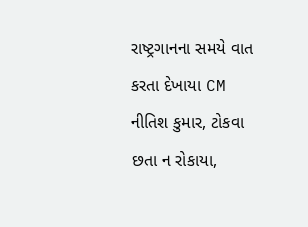રાષ્ટ્રગાનના સમયે વાત કરતા દેખાયા CM નીતિશ કુમાર, ટોકવા છતા ન રોકાયા,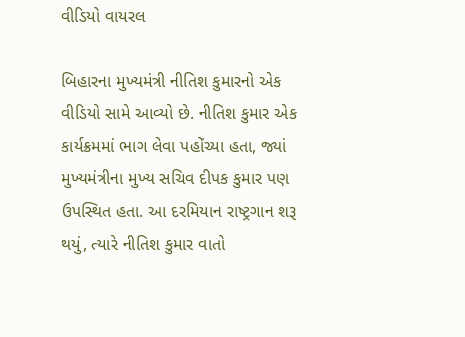વીડિયો વાયરલ

બિહારના મુખ્યમંત્રી નીતિશ કુમારનો એક વીડિયો સામે આવ્યો છે. નીતિશ કુમાર એક કાર્યક્રમમાં ભાગ લેવા પહોંચ્યા હતા, જ્યાં મુખ્યમંત્રીના મુખ્ય સચિવ દીપક કુમાર પણ ઉપસ્થિત હતા. આ દરમિયાન રાષ્ટ્રગાન શરૂ થયું, ત્યારે નીતિશ કુમાર વાતો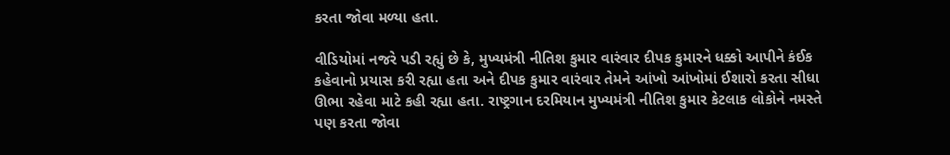કરતા જોવા મળ્યા હતા.

વીડિયોમાં નજરે પડી રહ્યું છે કે, મુખ્યમંત્રી નીતિશ કુમાર વારંવાર દીપક કુમારને ધક્કો આપીને કંઈક કહેવાનો પ્રયાસ કરી રહ્યા હતા અને દીપક કુમાર વારંવાર તેમને આંખો આંખોમાં ઈશારો કરતા સીધા ઊભા રહેવા માટે કહી રહ્યા હતા. રાષ્ટ્રગાન દરમિયાન મુખ્યમંત્રી નીતિશ કુમાર કેટલાક લોકોને નમસ્તે પણ કરતા જોવા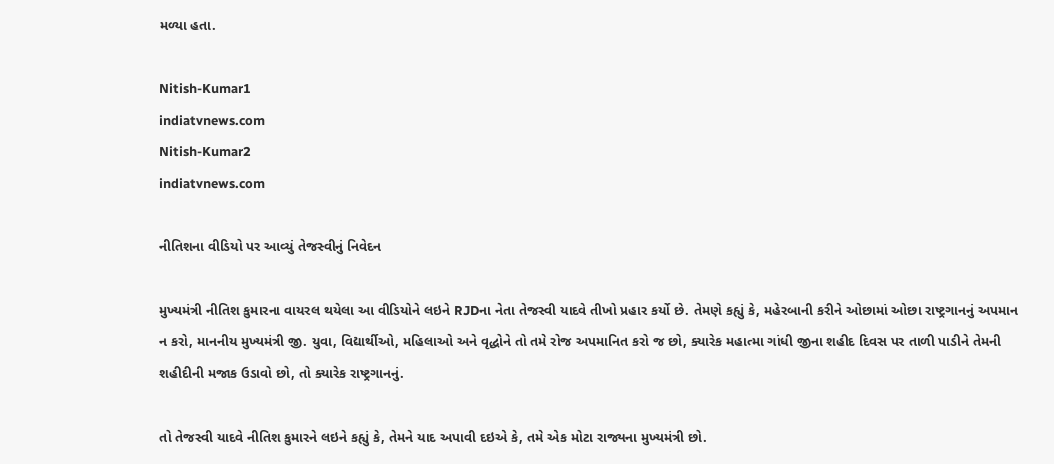મળ્યા હતા.

Nitish-Kumar1
indiatvnews.com
Nitish-Kumar2
indiatvnews.com

નીતિશના વીડિયો પર આવ્યું તેજસ્વીનું નિવેદન

મુખ્યમંત્રી નીતિશ કુમારના વાયરલ થયેલા આ વીડિયોને લઇને RJDના નેતા તેજસ્વી યાદવે તીખો પ્રહાર કર્યો છે. તેમણે કહ્યું કે, મહેરબાની કરીને ઓછામાં ઓછા રાષ્ટ્રગાનનું અપમાન ન કરો, માનનીય મુખ્યમંત્રી જી. યુવા, વિદ્યાર્થીઓ, મહિલાઓ અને વૃદ્ધોને તો તમે રોજ અપમાનિત કરો જ છો, ક્યારેક મહાત્મા ગાંધી જીના શહીદ દિવસ પર તાળી પાડીને તેમની શહીદીની મજાક ઉડાવો છો, તો ક્યારેક રાષ્ટ્રગાનનું.

તો તેજસ્વી યાદવે નીતિશ કુમારને લઇને કહ્યું કે, તેમને યાદ અપાવી દઇએ કે, તમે એક મોટા રાજ્યના મુખ્યમંત્રી છો.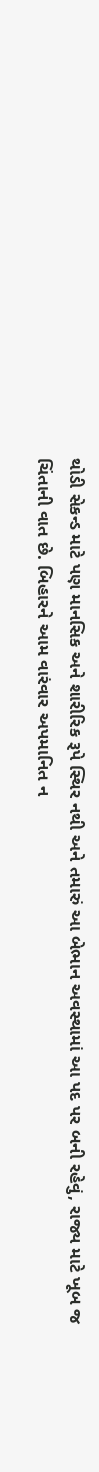થોડી સેકન્ડ માટે પણ માનસિક અને શારીરિક રૂપે સ્થિર નથી અને તમારું આ બેભાન અવસ્થામાં આ પદ પર બની રહેવું, રાજ્ય માટે ખૂબ જ ચિંતાની વાત છે. બિહારને આમ વારંવાર અપમાનિત ન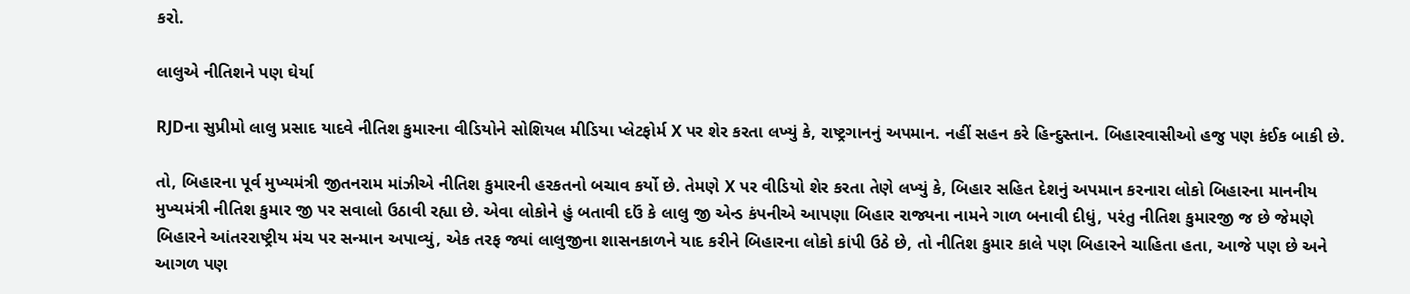કરો.

લાલુએ નીતિશને પણ ઘેર્યા

RJDના સુપ્રીમો લાલુ પ્રસાદ યાદવે નીતિશ કુમારના વીડિયોને સોશિયલ મીડિયા પ્લેટફોર્મ X પર શેર કરતા લખ્યું કે, રાષ્ટ્રગાનનું અપમાન. નહીં સહન કરે હિન્દુસ્તાન. બિહારવાસીઓ હજુ પણ કંઈક બાકી છે.

તો, બિહારના પૂર્વ મુખ્યમંત્રી જીતનરામ માંઝીએ નીતિશ કુમારની હરકતનો બચાવ કર્યો છે. તેમણે X પર વીડિયો શેર કરતા તેણે લખ્યું કે, બિહાર સહિત દેશનું અપમાન કરનારા લોકો બિહારના માનનીય મુખ્યમંત્રી નીતિશ કુમાર જી પર સવાલો ઉઠાવી રહ્યા છે. એવા લોકોને હું બતાવી દઉં કે લાલુ જી એન્ડ કંપનીએ આપણા બિહાર રાજ્યના નામને ગાળ બનાવી દીધું, પરંતુ નીતિશ કુમારજી જ છે જેમણે બિહારને આંતરરાષ્ટ્રીય મંચ પર સન્માન અપાવ્યું, એક તરફ જ્યાં લાલુજીના શાસનકાળને યાદ કરીને બિહારના લોકો કાંપી ઉઠે છે, તો નીતિશ કુમાર કાલે પણ બિહારને ચાહિતા હતા, આજે પણ છે અને આગળ પણ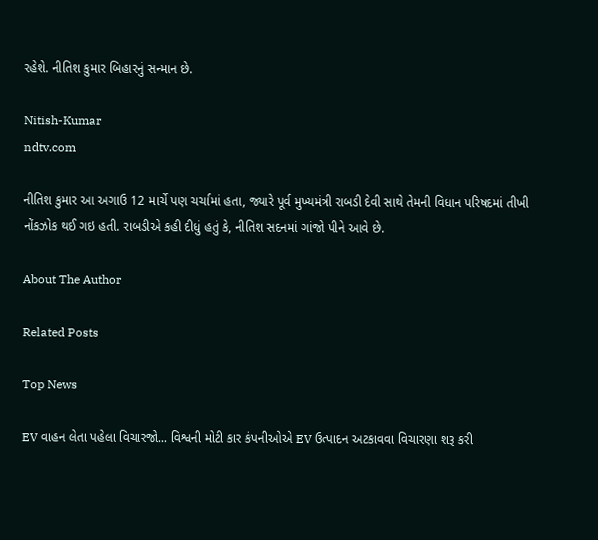રહેશે. નીતિશ કુમાર બિહારનું સન્માન છે.

Nitish-Kumar
ndtv.com

નીતિશ કુમાર આ અગાઉ 12 માર્ચે પણ ચર્ચામાં હતા, જ્યારે પૂર્વ મુખ્યમંત્રી રાબડી દેવી સાથે તેમની વિધાન પરિષદમાં તીખી નોંકઝોક થઈ ગઇ હતી. રાબડીએ કહી દીધું હતું કે, નીતિશ સદનમાં ગાંજો પીને આવે છે.

About The Author

Related Posts

Top News

EV વાહન લેતા પહેલા વિચારજો... વિશ્વની મોટી કાર કંપનીઓએ EV ઉત્પાદન અટકાવવા વિચારણા શરૂ કરી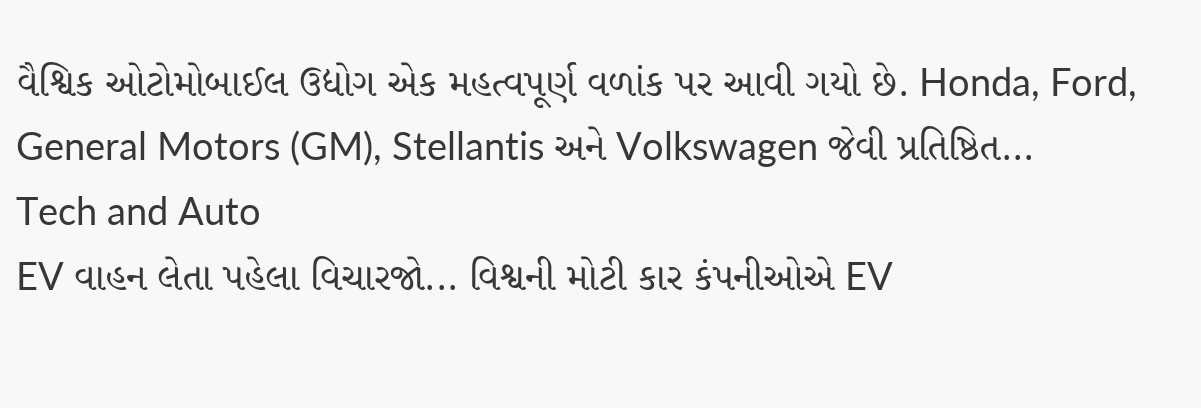વૈશ્વિક ઓટોમોબાઈલ ઉદ્યોગ એક મહત્વપૂર્ણ વળાંક પર આવી ગયો છે. Honda, Ford, General Motors (GM), Stellantis અને Volkswagen જેવી પ્રતિષ્ઠિત...
Tech and Auto
EV વાહન લેતા પહેલા વિચારજો... વિશ્વની મોટી કાર કંપનીઓએ EV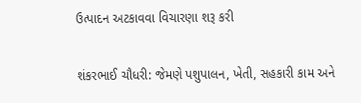ઉત્પાદન અટકાવવા વિચારણા શરૂ કરી

શંકરભાઈ ચૌધરી: જેમણે પશુપાલન, ખેતી, સહકારી કામ અને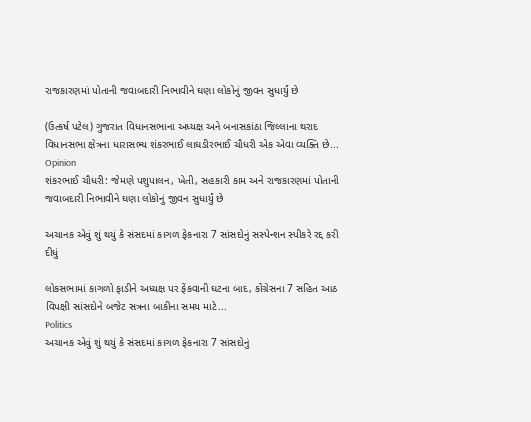રાજકારણમાં પોતાની જવાબદારી નિભાવીને ઘણા લોકોનું જીવન સુધાર્યું છે

(ઉત્કર્ષ પટેલ) ગુજરાત વિધાનસભાના અધ્યક્ષ અને બનાસકાંઠા જિલ્લાના થરાદ વિધાનસભા ક્ષેત્રના ધારાસભ્ય શંકરભાઈ લાઘડીરભાઈ ચૌધરી એક એવા વ્યક્તિ છે...
Opinion
શંકરભાઈ ચૌધરી: જેમણે પશુપાલન, ખેતી, સહકારી કામ અને રાજકારણમાં પોતાની જવાબદારી નિભાવીને ઘણા લોકોનું જીવન સુધાર્યું છે

અચાનક એવું શું થયું કે સંસદમાં કાગળ ફેકનારા 7 સાંસદોનું સસ્પેન્શન સ્પીકરે રદ્દ કરી દીધું

લોકસભામાં કાગળો ફાડીને અધ્યક્ષ પર ફેંકવાની ઘટના બાદ, કોંગ્રેસના 7 સહિત આઠ વિપક્ષી સાંસદોને બજેટ સત્રના બાકીના સમય માટે...
Politics
અચાનક એવું શું થયું કે સંસદમાં કાગળ ફેકનારા 7 સાંસદોનું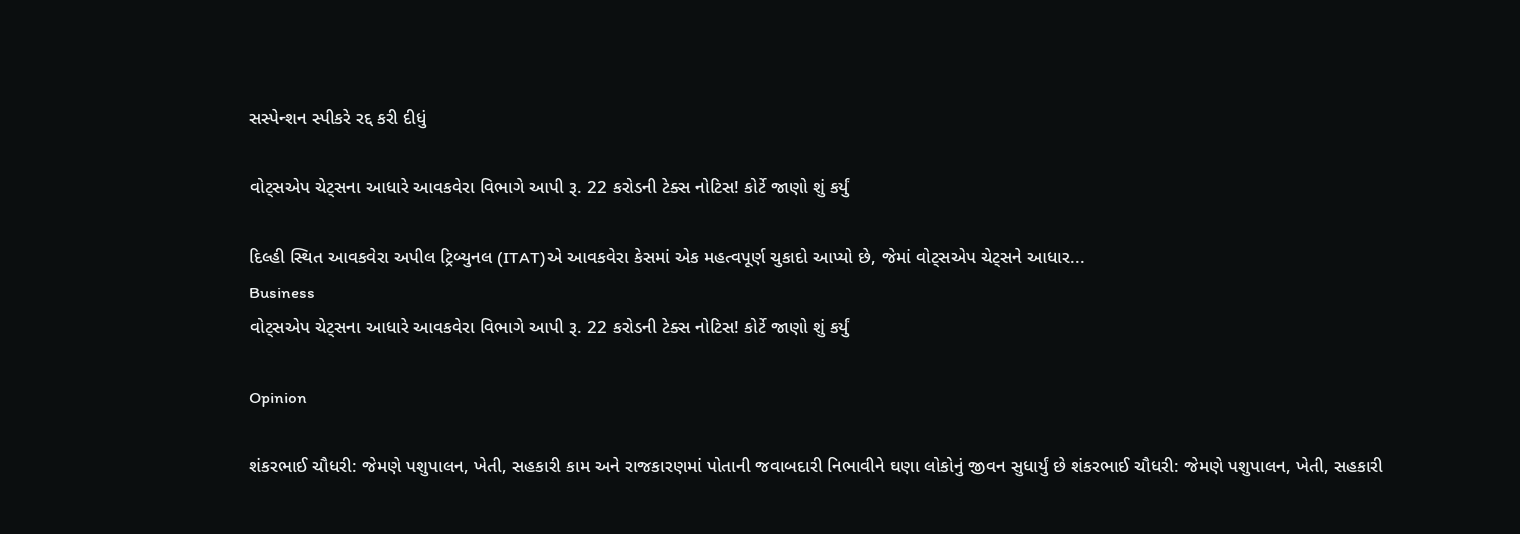સસ્પેન્શન સ્પીકરે રદ્દ કરી દીધું

વોટ્સએપ ચેટ્સના આધારે આવકવેરા વિભાગે આપી રૂ. 22 કરોડની ટેક્સ નોટિસ! કોર્ટે જાણો શું કર્યું

દિલ્હી સ્થિત આવકવેરા અપીલ ટ્રિબ્યુનલ (ITAT)એ આવકવેરા કેસમાં એક મહત્વપૂર્ણ ચુકાદો આપ્યો છે, જેમાં વોટ્સએપ ચેટ્સને આધાર...
Business
વોટ્સએપ ચેટ્સના આધારે આવકવેરા વિભાગે આપી રૂ. 22 કરોડની ટેક્સ નોટિસ! કોર્ટે જાણો શું કર્યું

Opinion

શંકરભાઈ ચૌધરી: જેમણે પશુપાલન, ખેતી, સહકારી કામ અને રાજકારણમાં પોતાની જવાબદારી નિભાવીને ઘણા લોકોનું જીવન સુધાર્યું છે શંકરભાઈ ચૌધરી: જેમણે પશુપાલન, ખેતી, સહકારી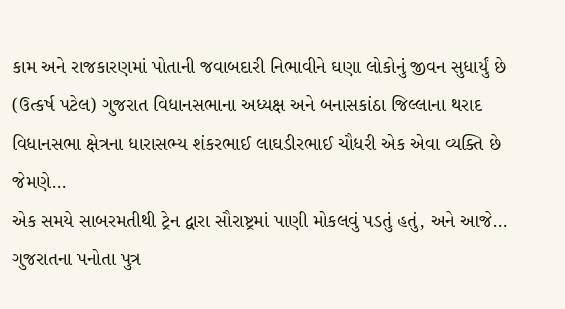કામ અને રાજકારણમાં પોતાની જવાબદારી નિભાવીને ઘણા લોકોનું જીવન સુધાર્યું છે
(ઉત્કર્ષ પટેલ) ગુજરાત વિધાનસભાના અધ્યક્ષ અને બનાસકાંઠા જિલ્લાના થરાદ વિધાનસભા ક્ષેત્રના ધારાસભ્ય શંકરભાઈ લાઘડીરભાઈ ચૌધરી એક એવા વ્યક્તિ છે જેમણે...
એક સમયે સાબરમતીથી ટ્રેન દ્વારા સૌરાષ્ટ્રમાં પાણી મોકલવું પડતું હતું, અને આજે...
ગુજરાતના પનોતા પુત્ર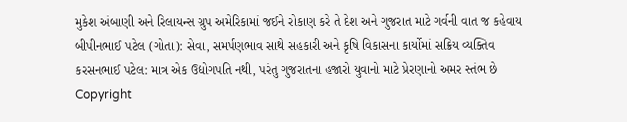મુકેશ અંબાણી અને રિલાયન્સ ગ્રુપ અમેરિકામાં જઈને રોકાણ કરે તે દેશ અને ગુજરાત માટે ગર્વની વાત જ કહેવાય
બીપીનભાઈ પટેલ (ગોતા): સેવા, સમર્પણભાવ સાથે સહકારી અને કૃષિ વિકાસના કાર્યોમાં સક્રિય વ્યક્તિવ
કરસનભાઈ પટેલ: માત્ર એક ઉદ્યોગપતિ નથી, પરંતુ ગુજરાતના હજારો યુવાનો માટે પ્રેરણાનો અમર સ્તંભ છે
Copyright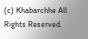(c) Khabarchhe All Rights Reserved.